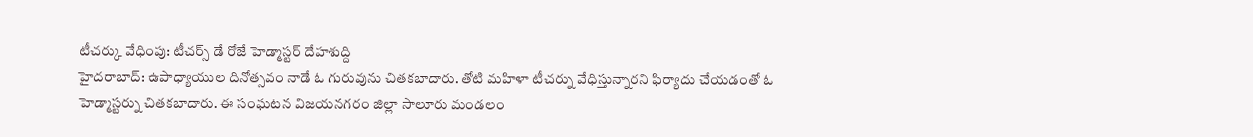టీచర్కు వేధింపు: టీచర్స్ డే రోజే హెడ్మాస్టర్ దేహశుద్ది
హైదరాబాద్: ఉపాధ్యాయుల దినోత్సవం నాడే ఓ గురువును చితకబాదారు. తోటి మహిళా టీచర్ను వేధిస్తున్నారని ఫిర్యాదు చేయడంతో ఓ హెడ్మాస్టర్ను చితకబాదారు. ఈ సంఘటన విజయనగరం జిల్లా సాలూరు మండలం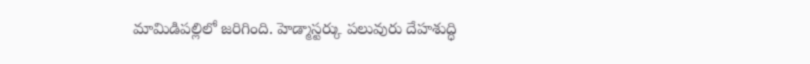మామిడిపల్లిలో జరిగింది. హెడ్మాస్టర్కు పలువురు దేహశుద్ధి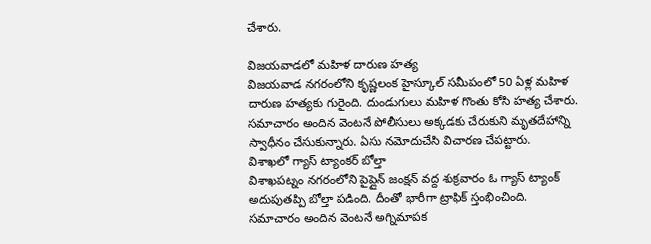చేశారు.

విజయవాడలో మహిళ దారుణ హత్య
విజయవాడ నగరంలోని కృష్ణలంక హైస్కూల్ సమీపంలో 50 ఏళ్ల మహిళ దారుణ హత్యకు గురైంది. దుండుగులు మహిళ గొంతు కోసి హత్య చేశారు. సమాచారం అందిన వెంటనే పోలీసులు అక్కడకు చేరుకుని మృతదేహాన్ని స్వాధీనం చేసుకున్నారు. ఏసు నమోదుచేసి విచారణ చేపట్టారు.
విశాఖలో గ్యాస్ ట్యాంకర్ బోల్తా
విశాఖపట్నం నగరంలోని పైప్లైన్ జంక్షన్ వద్ద శుక్రవారం ఓ గ్యాస్ ట్యాంక్ అదుపుతప్పి బోల్తా పడింది. దీంతో భారీగా ట్రాఫిక్ స్తంభించింది. సమాచారం అందిన వెంటనే అగ్నిమాపక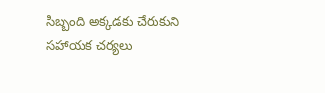సిబ్బంది అక్కడకు చేరుకుని సహాయక చర్యలు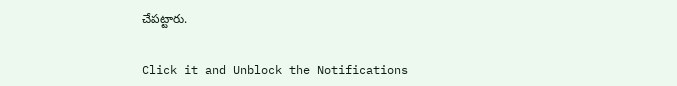చేపట్టారు.


Click it and Unblock the Notifications